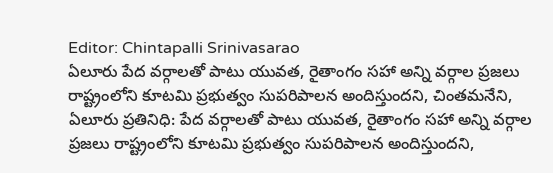Editor: Chintapalli Srinivasarao
ఏలూరు పేద వర్గాలతో పాటు యువత, రైతాంగం సహా అన్ని వర్గాల ప్రజలు రాష్ట్రంలోని కూటమి ప్రభుత్వం సుపరిపాలన అందిస్తుందని, చింతమనేని,
ఏలూరు ప్రతినిధి: పేద వర్గాలతో పాటు యువత, రైతాంగం సహా అన్ని వర్గాల ప్రజలు రాష్ట్రంలోని కూటమి ప్రభుత్వం సుపరిపాలన అందిస్తుందని,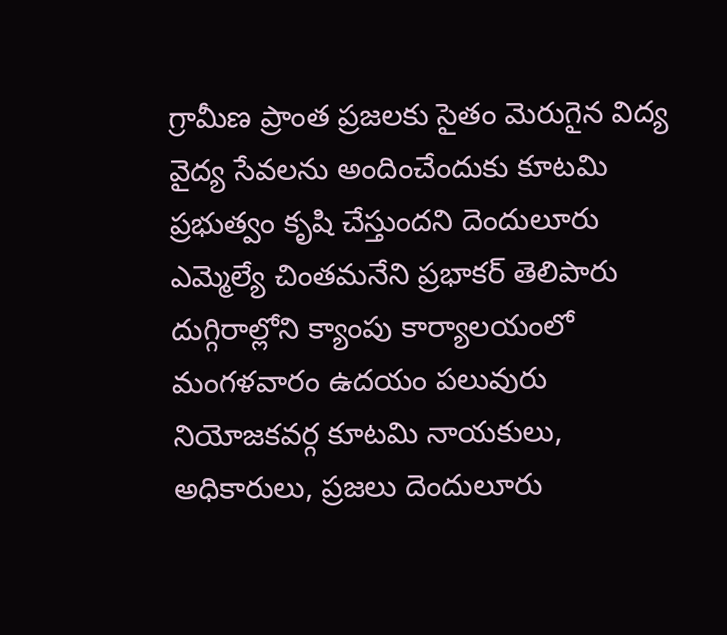గ్రామీణ ప్రాంత ప్రజలకు సైతం మెరుగైన విద్య వైద్య సేవలను అందించేందుకు కూటమి ప్రభుత్వం కృషి చేస్తుందని దెందులూరు ఎమ్మెల్యే చింతమనేని ప్రభాకర్ తెలిపారు
దుగ్గిరాల్లోని క్యాంపు కార్యాలయంలో మంగళవారం ఉదయం పలువురు నియోజకవర్గ కూటమి నాయకులు, అధికారులు, ప్రజలు దెందులూరు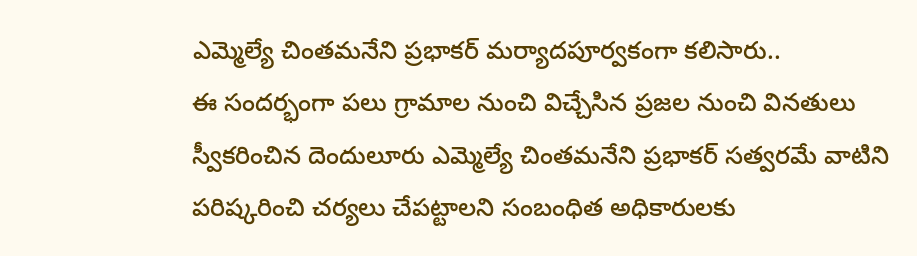ఎమ్మెల్యే చింతమనేని ప్రభాకర్ మర్యాదపూర్వకంగా కలిసారు..
ఈ సందర్భంగా పలు గ్రామాల నుంచి విచ్చేసిన ప్రజల నుంచి వినతులు స్వీకరించిన దెందులూరు ఎమ్మెల్యే చింతమనేని ప్రభాకర్ సత్వరమే వాటిని పరిష్కరించి చర్యలు చేపట్టాలని సంబంధిత అధికారులకు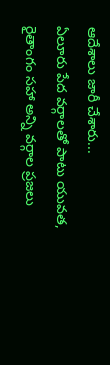ఆదేశాలు జారీ చేశారు...
ఏలూరు పేద వర్గాలతో పాటు యువత, రైతాంగం సహా అన్ని వర్గాల ప్రజలు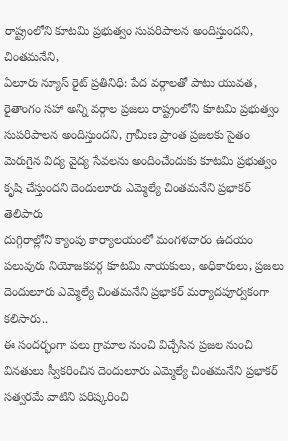రాష్ట్రంలోని కూటమి ప్రభుత్వం సుపరిపాలన అందిస్తుందని, చింతమనేని,
ఏలూరు న్యూస్ రైట్ ప్రతినిధి: పేద వర్గాలతో పాటు యువత, రైతాంగం సహా అన్ని వర్గాల ప్రజలు రాష్ట్రంలోని కూటమి ప్రభుత్వం సుపరిపాలన అందిస్తుందని, గ్రామీణ ప్రాంత ప్రజలకు సైతం మెరుగైన విద్య వైద్య సేవలను అందించేందుకు కూటమి ప్రభుత్వం కృషి చేస్తుందని దెందులూరు ఎమ్మెల్యే చింతమనేని ప్రభాకర్ తెలిపారు
దుగ్గిరాల్లోని క్యాంపు కార్యాలయంలో మంగళవారం ఉదయం పలువురు నియోజకవర్గ కూటమి నాయకులు, అధికారులు, ప్రజలు దెందులూరు ఎమ్మెల్యే చింతమనేని ప్రభాకర్ మర్యాదపూర్వకంగా కలిసారు..
ఈ సందర్భంగా పలు గ్రామాల నుంచి విచ్చేసిన ప్రజల నుంచి వినతులు స్వీకరించిన దెందులూరు ఎమ్మెల్యే చింతమనేని ప్రభాకర్ సత్వరమే వాటిని పరిష్కరించి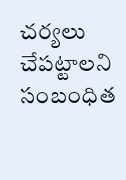చర్యలు చేపట్టాలని సంబంధిత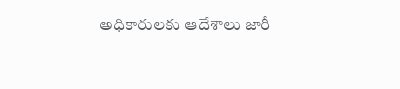అధికారులకు ఆదేశాలు జారీ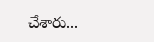చేశారు...